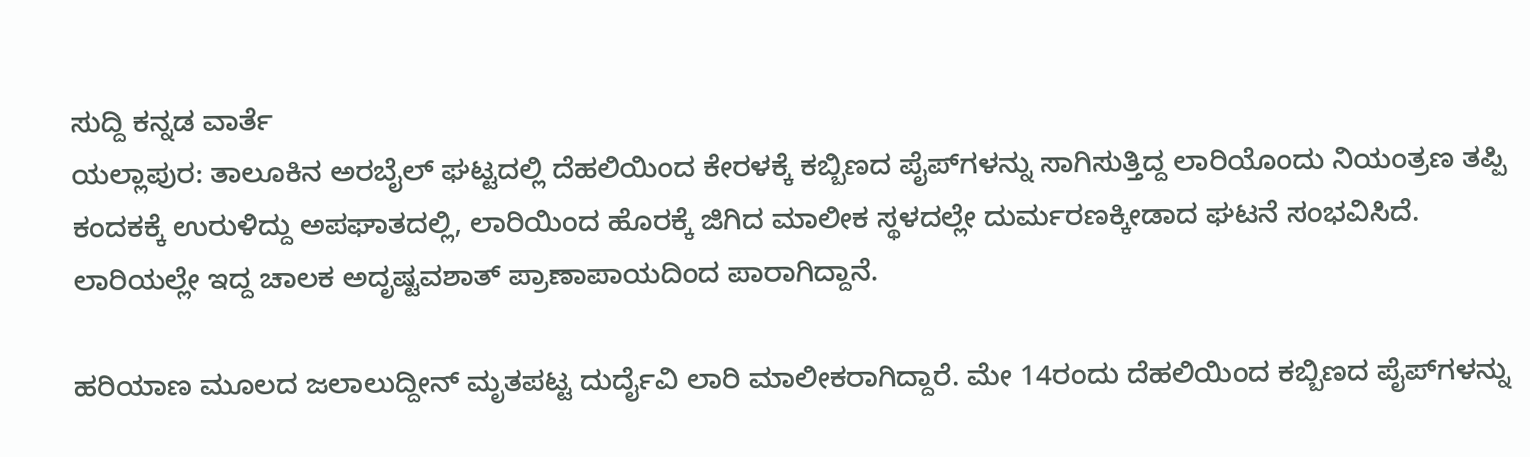ಸುದ್ದಿ ಕನ್ನಡ ವಾರ್ತೆ
ಯಲ್ಲಾಪುರ: ತಾಲೂಕಿನ ಅರಬೈಲ್ ಘಟ್ಟದಲ್ಲಿ ದೆಹಲಿಯಿಂದ ಕೇರಳಕ್ಕೆ ಕಬ್ಬಿಣದ ಪೈಪ್‌ಗಳನ್ನು ಸಾಗಿಸುತ್ತಿದ್ದ ಲಾರಿಯೊಂದು ನಿಯಂತ್ರಣ ತಪ್ಪಿ ಕಂದಕಕ್ಕೆ ಉರುಳಿದ್ದು ಅಪಘಾತದಲ್ಲಿ, ಲಾರಿಯಿಂದ ಹೊರಕ್ಕೆ ಜಿಗಿದ ಮಾಲೀಕ ಸ್ಥಳದಲ್ಲೇ ದುರ್ಮರಣಕ್ಕೀಡಾದ ಘಟನೆ ಸಂಭವಿಸಿದೆ. ಲಾರಿಯಲ್ಲೇ ಇದ್ದ ಚಾಲಕ ಅದೃಷ್ಟವಶಾತ್ ಪ್ರಾಣಾಪಾಯದಿಂದ ಪಾರಾಗಿದ್ದಾನೆ.

ಹರಿಯಾಣ ಮೂಲದ ಜಲಾಲುದ್ದೀನ್ ಮೃತಪಟ್ಟ ದುರ್ದೈವಿ ಲಾರಿ ಮಾಲೀಕರಾಗಿದ್ದಾರೆ. ಮೇ 14ರಂದು ದೆಹಲಿಯಿಂದ ಕಬ್ಬಿಣದ ಪೈಪ್‌ಗಳನ್ನು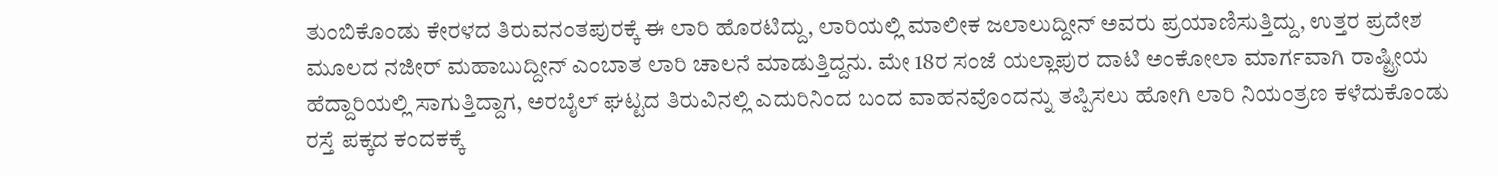ತುಂಬಿಕೊಂಡು ಕೇರಳದ ತಿರುವನಂತಪುರಕ್ಕೆ ಈ ಲಾರಿ ಹೊರಟಿದ್ದು, ಲಾರಿಯಲ್ಲಿ ಮಾಲೀಕ ಜಲಾಲುದ್ದೀನ್ ಅವರು ಪ್ರಯಾಣಿಸುತ್ತಿದ್ದು, ಉತ್ತರ ಪ್ರದೇಶ ಮೂಲದ ನಜೀರ್ ಮಹಾಬುದ್ದೀನ್ ಎಂಬಾತ ಲಾರಿ ಚಾಲನೆ ಮಾಡುತ್ತಿದ್ದನು. ಮೇ 18ರ ಸಂಜೆ ಯಲ್ಲಾಪುರ ದಾಟಿ ಅಂಕೋಲಾ ಮಾರ್ಗವಾಗಿ ರಾಷ್ಟ್ರೀಯ ಹೆದ್ದಾರಿಯಲ್ಲಿ ಸಾಗುತ್ತಿದ್ದಾಗ, ಅರಬೈಲ್ ಘಟ್ಟದ ತಿರುವಿನಲ್ಲಿ ಎದುರಿನಿಂದ ಬಂದ ವಾಹನವೊಂದನ್ನು ತಪ್ಪಿಸಲು ಹೋಗಿ ಲಾರಿ ನಿಯಂತ್ರಣ ಕಳೆದುಕೊಂಡು ರಸ್ತೆ ಪಕ್ಕದ ಕಂದಕಕ್ಕೆ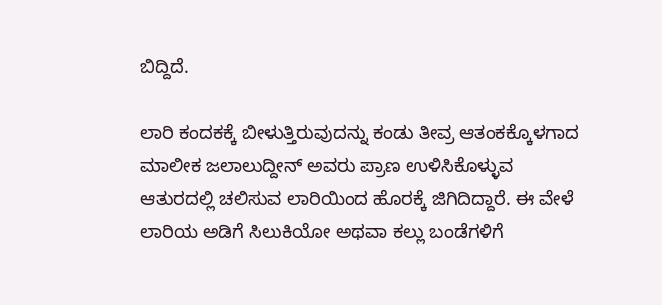ಬಿದ್ದಿದೆ.

ಲಾರಿ ಕಂದಕಕ್ಕೆ ಬೀಳುತ್ತಿರುವುದನ್ನು ಕಂಡು ತೀವ್ರ ಆತಂಕಕ್ಕೊಳಗಾದ ಮಾಲೀಕ ಜಲಾಲುದ್ದೀನ್ ಅವರು ಪ್ರಾಣ ಉಳಿಸಿಕೊಳ್ಳುವ ಆತುರದಲ್ಲಿ ಚಲಿಸುವ ಲಾರಿಯಿಂದ ಹೊರಕ್ಕೆ ಜಿಗಿದಿದ್ದಾರೆ. ಈ ವೇಳೆ ಲಾರಿಯ ಅಡಿಗೆ ಸಿಲುಕಿಯೋ ಅಥವಾ ಕಲ್ಲು ಬಂಡೆಗಳಿಗೆ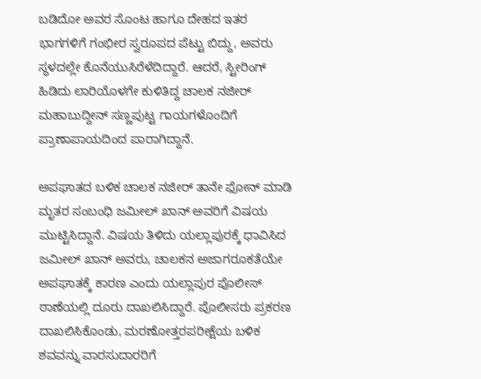ಬಡಿದೋ ಅವರ ಸೊಂಟ ಹಾಗೂ ದೇಹದ ಇತರ ಭಾಗಗಳಿಗೆ ಗಂಭೀರ ಸ್ವರೂಪದ ಪೆಟ್ಟು ಬಿದ್ದು, ಅವರು ಸ್ಥಳದಲ್ಲೇ ಕೊನೆಯುಸಿರೆಳೆದಿದ್ದಾರೆ. ಆದರೆ, ಸ್ಟೀರಿಂಗ್ ಹಿಡಿದು ಲಾರಿಯೊಳಗೇ ಕುಳಿತಿದ್ದ ಚಾಲಕ ನಜೀರ್ ಮಹಾಬುದ್ದೀನ್ ಸಣ್ಣಪುಟ್ಟ ಗಾಯಗಳೊಂದಿಗೆ ಪ್ರಾಣಾಪಾಯದಿಂದ ಪಾರಾಗಿದ್ದಾನೆ.

ಅಪಘಾತದ ಬಳಿಕ ಚಾಲಕ ನಜೀರ್ ತಾನೇ ಫೋನ್ ಮಾಡಿ ಮೃತರ ಸಂಬಂಧಿ ಜಮೀಲ್ ಖಾನ್ ಅವರಿಗೆ ವಿಷಯ ಮುಟ್ಟಿಸಿದ್ದಾನೆ. ವಿಷಯ ತಿಳಿದು ಯಲ್ಲಾಪುರಕ್ಕೆ ಧಾವಿಸಿದ ಜಮೀಲ್ ಖಾನ್ ಅವರು, ಚಾಲಕನ ಅಜಾಗರೂಕತೆಯೇ ಅಪಘಾತಕ್ಕೆ ಕಾರಣ ಎಂದು ಯಲ್ಲಾಪುರ ಪೊಲೀಸ್ ಠಾಣೆಯಲ್ಲಿ ದೂರು ದಾಖಲಿಸಿದ್ದಾರೆ. ಪೊಲೀಸರು ಪ್ರಕರಣ ದಾಖಲಿಸಿಕೊಂಡು, ಮರಣೋತ್ತರಪರೀಕ್ಷೆಯ ಬಳಿಕ ಶವವನ್ನು ವಾರಸುದಾರರಿಗೆ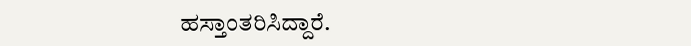ಹಸ್ತಾಂತರಿಸಿದ್ದಾರೆ.